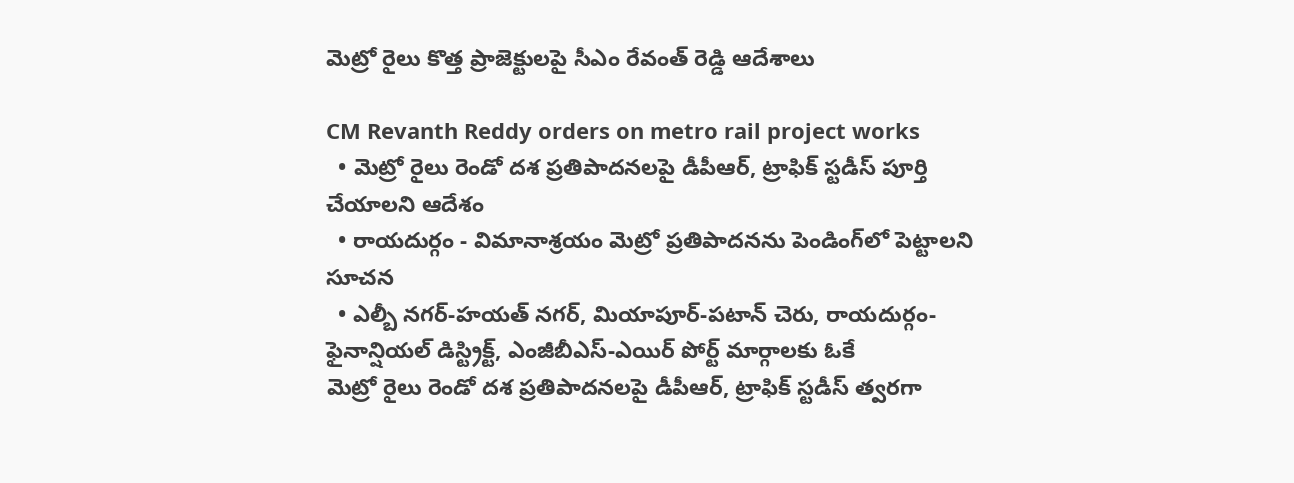మెట్రో రైలు కొత్త ప్రాజెక్టులపై సీఎం రేవంత్ రెడ్డి ఆదేశాలు

CM Revanth Reddy orders on metro rail project works
  • మెట్రో రైలు రెండో దశ ప్రతిపాదనలపై డీపీఆర్, ట్రాఫిక్ స్టడీస్ పూర్తి చేయాలని ఆదేశం
  • రాయదుర్గం - విమానాశ్రయం మెట్రో ప్రతిపాదనను పెండింగ్‌లో పెట్టాలని సూచన
  • ఎల్బీ నగర్-హయత్ నగర్, మియాపూర్-పటాన్ చెరు, రాయదుర్గం-ఫైనాన్షియల్ డిస్ట్రిక్ట్, ఎంజీబీఎస్-ఎయిర్ పోర్ట్ మార్గాలకు ఓకే
మెట్రో రైలు రెండో దశ ప్రతిపాదనలపై డీపీఆర్, ట్రాఫిక్ స్టడీస్ త్వరగా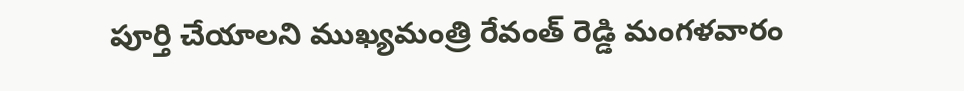పూర్తి చేయాలని ముఖ్యమంత్రి రేవంత్ రెడ్డి మంగళవారం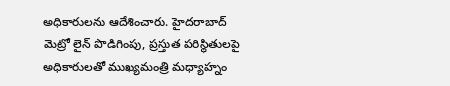అధికారులను ఆదేశించారు. హైదరాబాద్ మెట్రో లైన్ పొడిగింపు, ప్రస్తుత పరిస్థితులపై అధికారులతో ముఖ్యమంత్రి మధ్యాహ్నం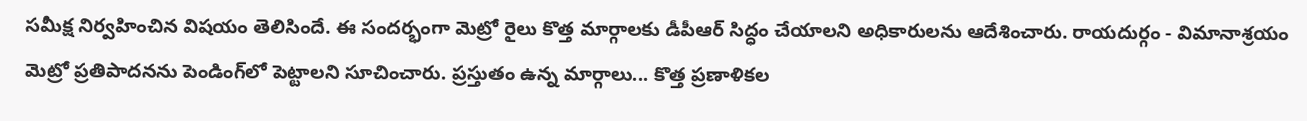సమీక్ష నిర్వహించిన విషయం తెలిసిందే. ఈ సందర్భంగా మెట్రో రైలు కొత్త మార్గాలకు డీపీఆర్ సిద్ధం చేయాలని అధికారులను ఆదేశించారు. రాయదుర్గం - విమానాశ్రయం మెట్రో ప్రతిపాదనను పెండింగ్‌లో పెట్టాలని సూచించారు. ప్రస్తుతం ఉన్న మార్గాలు... కొత్త ప్రణాళికల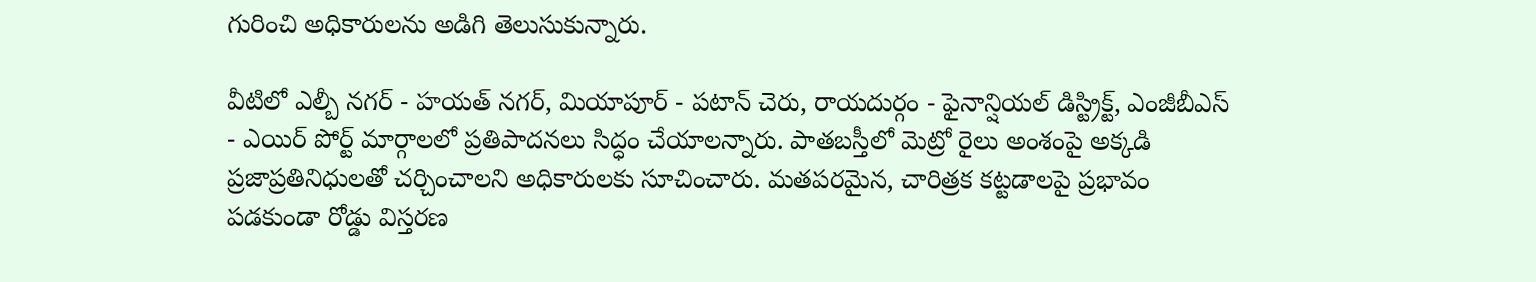గురించి అధికారులను అడిగి తెలుసుకున్నారు.

వీటిలో ఎల్బీ నగర్ - హయత్ నగర్, మియాపూర్ - పటాన్ చెరు, రాయదుర్గం - ఫైనాన్షియల్ డిస్ట్రిక్ట్, ఎంజీబీఎస్ - ఎయిర్ పోర్ట్ మార్గాలలో ప్రతిపాదనలు సిద్ధం చేయాలన్నారు. పాతబస్తీలో మెట్రో రైలు అంశంపై అక్కడి ప్రజాప్రతినిధులతో చర్చించాలని అధికారులకు సూచించారు. మతపరమైన, చారిత్రక కట్టడాలపై ప్రభావం పడకుండా రోడ్డు విస్తరణ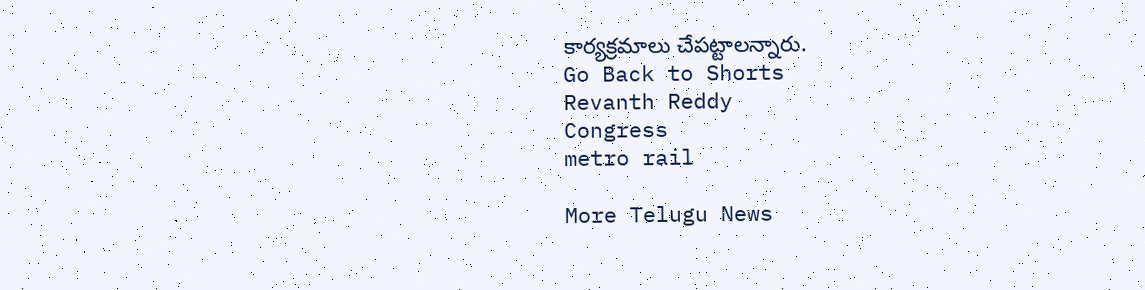కార్యక్రమాలు చేపట్టాలన్నారు.
Go Back to Shorts
Revanth Reddy
Congress
metro rail

More Telugu News